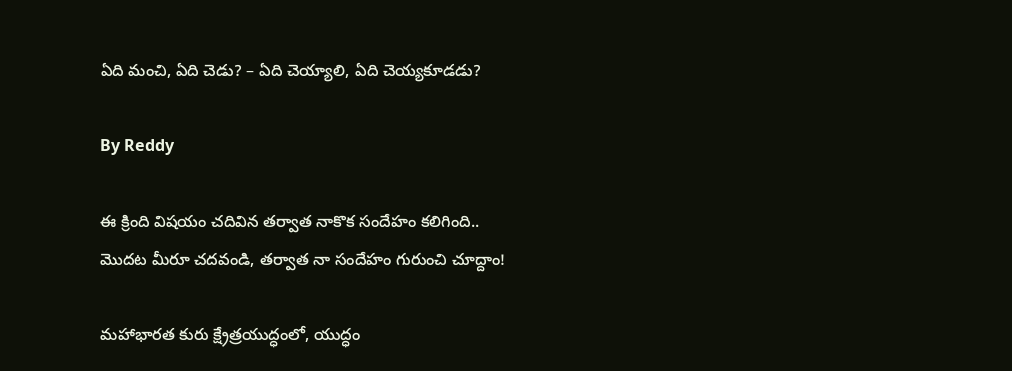ఏది మంచి, ఏది చెడు? – ఏది చెయ్యాలి, ఏది చెయ్యకూడడు?

By Reddy

ఈ క్రింది విషయం చదివిన తర్వాత నాకొక సందేహం కలిగింది..
మొదట మీరూ చదవండి, తర్వాత నా సందేహం గురుంచి చూద్దాం!

మహాభారత కురు క్ష్రేత్రయుద్ధంలో, యుద్ధం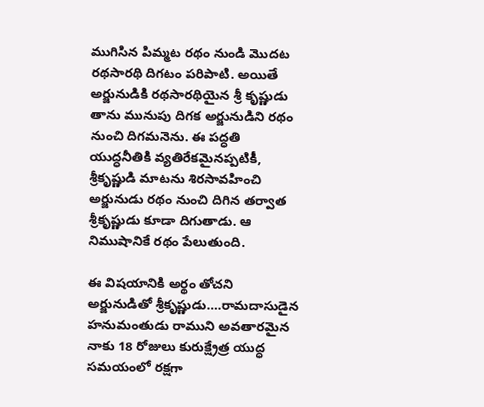ముగిసిన పిమ్మట రథం నుండి మొదట రథసారథి దిగటం పరిపాటి. అయితే అర్జునుడికి రథసారథియైన శ్రీ కృష్ణుడు తాను మునుపు దిగక అర్జునుడిని రథం నుంచి దిగమనెను. ఈ పద్ధతి యుద్ధనీతికి వ్యతిరేకమైనప్పటికీ, శ్రీకృష్ణుడి మాటను శిరసావహించి అర్జునుడు రథం నుంచి దిగిన తర్వాత శ్రీకృష్ణుడు కూడా దిగుతాడు. ఆ నిముషానికే రథం పేలుతుంది.

ఈ విషయానికి అర్థం తోచని అర్జునుడితో శ్రీకృష్ణుడు….రామదాసుడైన హనుమంతుడు రాముని అవతారమైన నాకు 18 రోజులు కురుక్ష్రేత్ర యుద్ధ సమయంలో రక్షగా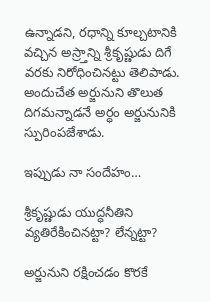ఉన్నాడని, రధాన్ని కూల్చటానికి వచ్చిన అస్ర్తాన్ని శ్రీకృష్ణుడు దిగే వరకు నిరోధించినట్టు తెలిపాడు. అందుచేత అర్జునుని తొలుత దిగమన్నాడనే అర్ధం అర్జునునికి స్పురింపజేశాడు.

ఇప్పుడు నా సందేహం…

శ్రీకృష్ణుడు యుద్ధనీతిని వ్యతిరేకించినట్టా? లేన్నట్టా?

అర్జునుని రక్షించడం కొరకే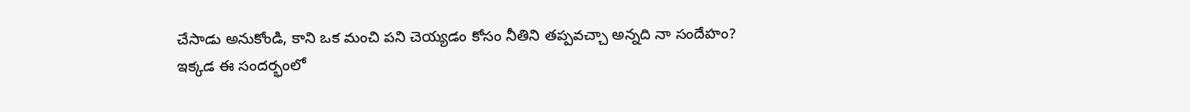చేసాడు అనుకోండి, కాని ఒక మంచి పని చెయ్యడం కోసం నీతిని తప్పవచ్చా అన్నది నా సందేహం?
ఇక్కడ ఈ సందర్భంలో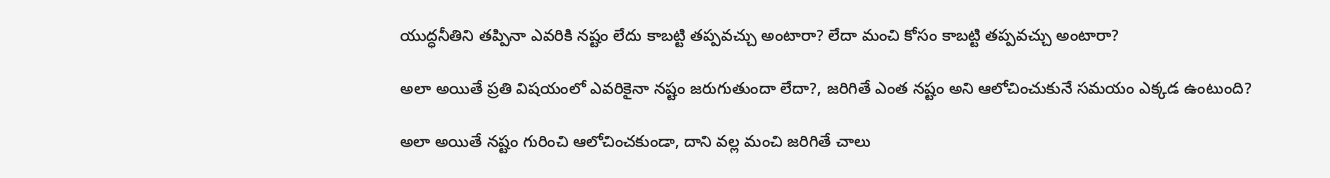యుద్ధనీతిని తప్పినా ఎవరికి నష్టం లేదు కాబట్టి తప్పవచ్చు అంటారా? లేదా మంచి కోసం కాబట్టి తప్పవచ్చు అంటారా?

అలా అయితే ప్రతి విషయంలో ఎవరికైనా నష్టం జరుగుతుందా లేదా?, జరిగితే ఎంత నష్టం అని ఆలోచించుకునే సమయం ఎక్కడ ఉంటుంది?

అలా అయితే నష్టం గురించి ఆలోచించకుండా, దాని వల్ల మంచి జరిగితే చాలు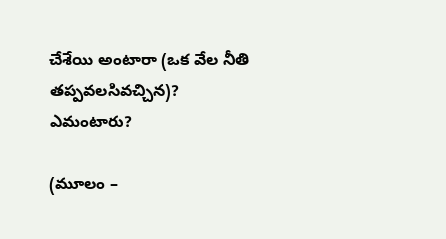చేశేయి అంటారా (ఒక వేల నీతి తప్పవలసివచ్చిన)?
ఎమంటారు?

(మూలం –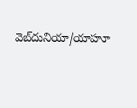వెబ్‌దునియా/యాహూ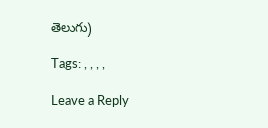తెలుగు)

Tags: , , , ,

Leave a Reply